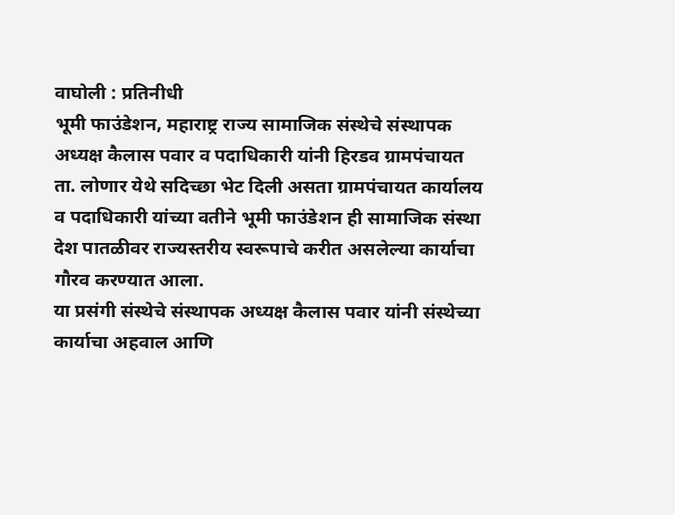वाघोली : प्रतिनीधी
भूमी फाउंडेशन, महाराष्ट्र राज्य सामाजिक संस्थेचे संस्थापक अध्यक्ष कैलास पवार व पदाधिकारी यांनी हिरडव ग्रामपंचायत ता. लोणार येथे सदिच्छा भेट दिली असता ग्रामपंचायत कार्यालय व पदाधिकारी यांच्या वतीने भूमी फाउंडेशन ही सामाजिक संस्था देश पातळीवर राज्यस्तरीय स्वरूपाचे करीत असलेल्या कार्याचा गौरव करण्यात आला.
या प्रसंगी संस्थेचे संस्थापक अध्यक्ष कैलास पवार यांनी संस्थेच्या कार्याचा अहवाल आणि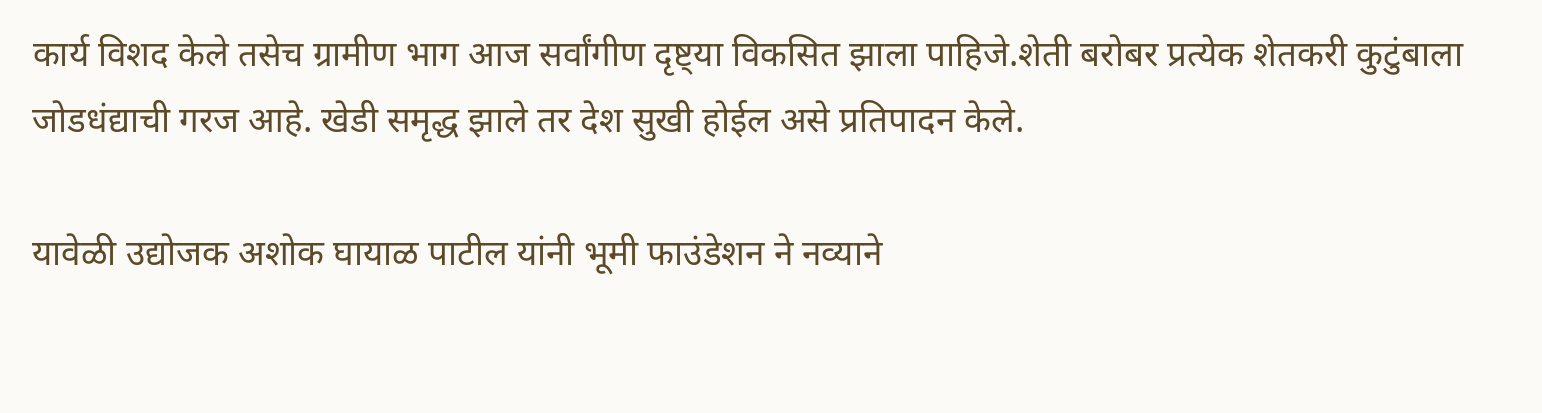कार्य विशद केले तसेच ग्रामीण भाग आज सर्वांगीण दृष्ट्या विकसित झाला पाहिजे.शेती बरोबर प्रत्येक शेतकरी कुटुंबाला जोडधंद्याची गरज आहे. खेडी समृद्ध झाले तर देश सुखी होईल असे प्रतिपादन केले.

यावेळी उद्योजक अशोक घायाळ पाटील यांनी भूमी फाउंडेशन ने नव्याने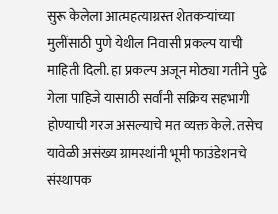सुरू केलेला आत्महत्याग्रस्त शेतकऱ्यांच्या मुलींसाठी पुणे येथील निवासी प्रकल्प याची माहिती दिली. हा प्रकल्प अजून मोठ्या गतीने पुढे गेला पाहिजे यासाठी सर्वांनी सक्रिय सहभागी होण्याची गरज असल्याचे मत व्यक्त केले. तसेच यावेळी असंख्य ग्रामस्थांनी भूमी फाउंडेशनचे संस्थापक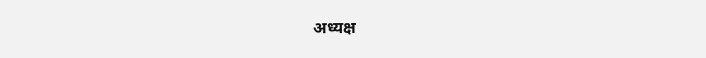अध्यक्ष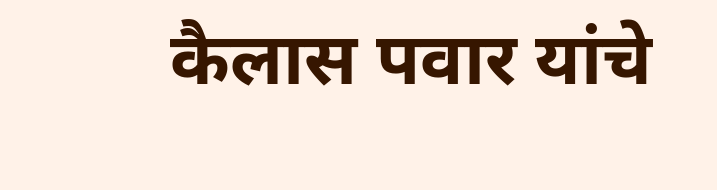कैलास पवार यांचे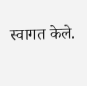स्वागत केले.